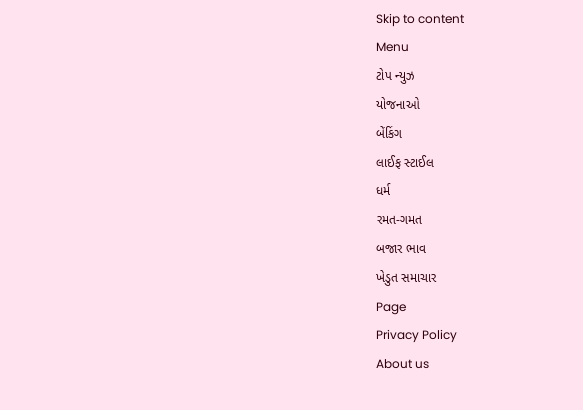Skip to content
Menu
ટોપ ન્યુઝ
યોજનાઓ
બેંકિંગ
લાઈફ સ્ટાઈલ
ધર્મ
રમત-ગમત
બજાર ભાવ
ખેડુત સમાચાર
Page
Privacy Policy
About us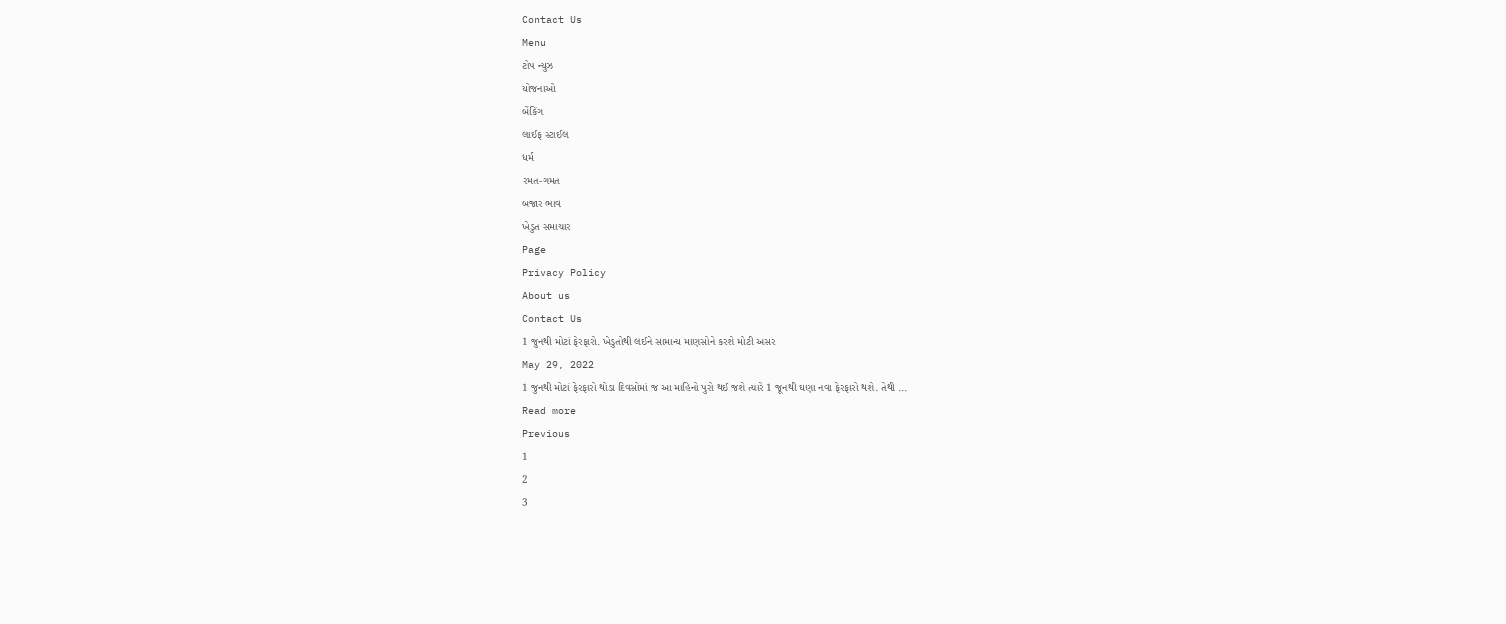Contact Us
Menu
ટોપ ન્યુઝ
યોજનાઓ
બેંકિંગ
લાઈફ સ્ટાઈલ
ધર્મ
રમત-ગમત
બજાર ભાવ
ખેડુત સમાચાર
Page
Privacy Policy
About us
Contact Us
1 જુનથી મોટાં ફેરફારો. ખેડુતોથી લઈને સામાન્ય માણસોને કરશે મોટી અસર
May 29, 2022
1 જુનથી મોટાં ફેરફારો થોડા દિવસોમાં જ આ માહિનો પુરો થઈ જશે ત્યારે 1 જૂનથી ઘણા નવા ફેરફારો થશે. તેથી ...
Read more
Previous
1
2
3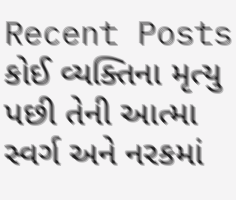Recent Posts
કોઈ વ્યક્તિના મૃત્યુ પછી તેની આત્મા સ્વર્ગ અને નરકમાં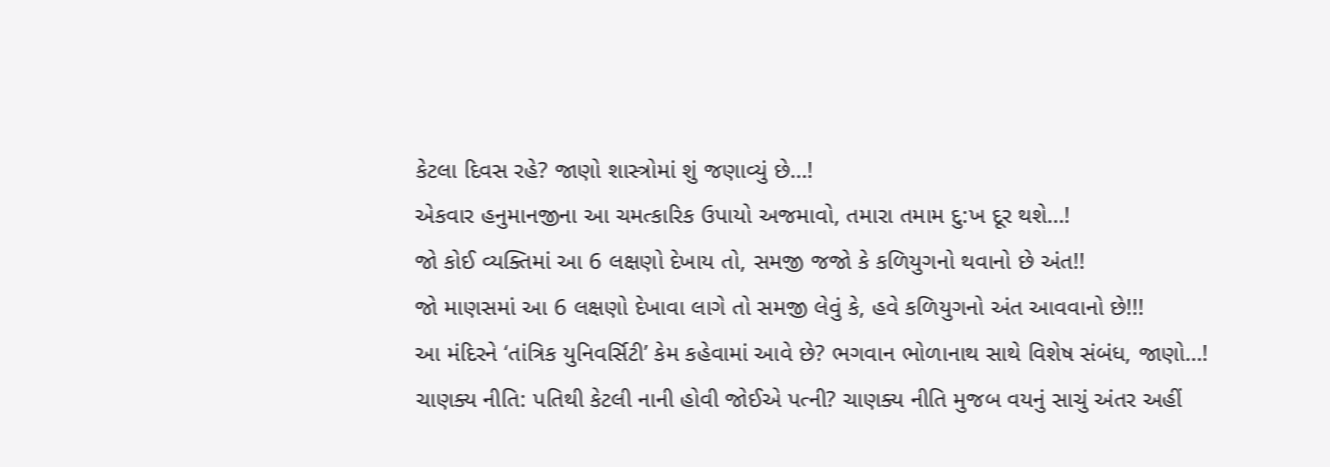કેટલા દિવસ રહે? જાણો શાસ્ત્રોમાં શું જણાવ્યું છે…!
એકવાર હનુમાનજીના આ ચમત્કારિક ઉપાયો અજમાવો, તમારા તમામ દુ:ખ દૂર થશે…!
જો કોઈ વ્યક્તિમાં આ 6 લક્ષણો દેખાય તો, સમજી જજો કે કળિયુગનો થવાનો છે અંત!!
જો માણસમાં આ 6 લક્ષણો દેખાવા લાગે તો સમજી લેવું કે, હવે કળિયુગનો અંત આવવાનો છે!!!
આ મંદિરને ‘તાંત્રિક યુનિવર્સિટી’ કેમ કહેવામાં આવે છે? ભગવાન ભોળાનાથ સાથે વિશેષ સંબંધ, જાણો…!
ચાણક્ય નીતિ: પતિથી કેટલી નાની હોવી જોઈએ પત્ની? ચાણક્ય નીતિ મુજબ વયનું સાચું અંતર અહીં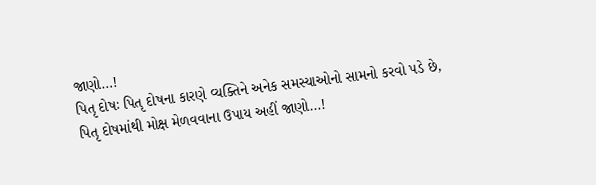જાણો…!
પિતૃ દોષઃ પિતૃ દોષના કારણે વ્યક્તિને અનેક સમસ્યાઓનો સામનો કરવો પડે છે, પિતૃ દોષમાંથી મોક્ષ મેળવવાના ઉપાય અહીં જાણો…!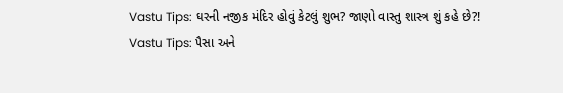Vastu Tips: ઘરની નજીક મંદિર હોવું કેટલું શુભ? જાણો વાસ્તુ શાસ્ત્ર શું કહે છે?!
Vastu Tips: પૈસા અને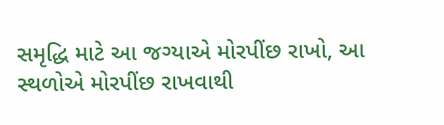સમૃદ્ધિ માટે આ જગ્યાએ મોરપીંછ રાખો, આ સ્થળોએ મોરપીંછ રાખવાથી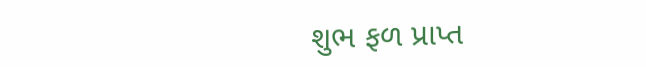શુભ ફળ પ્રાપ્ત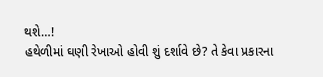થશે…!
હથેળીમાં ઘણી રેખાઓ હોવી શું દર્શાવે છે? તે કેવા પ્રકારના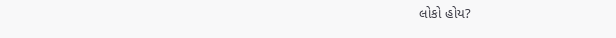લોકો હોય?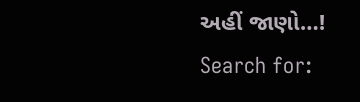અહીં જાણો…!
Search for: